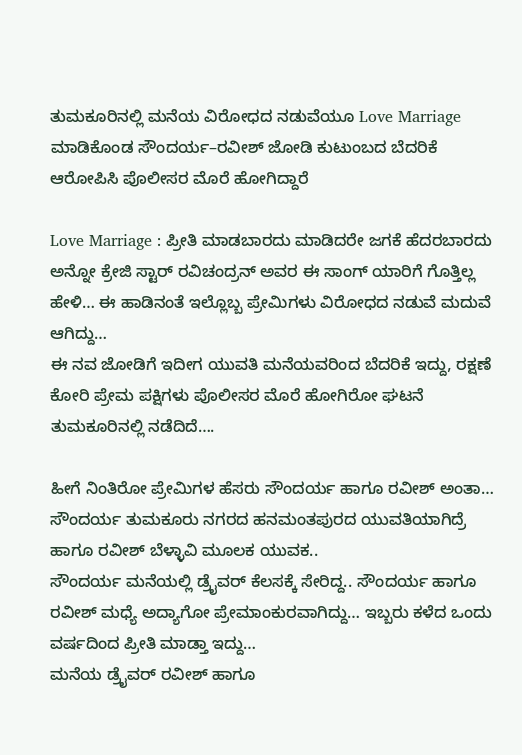ತುಮಕೂರಿನಲ್ಲಿ ಮನೆಯ ವಿರೋಧದ ನಡುವೆಯೂ Love Marriage ಮಾಡಿಕೊಂಡ ಸೌಂದರ್ಯ–ರವೀಶ್ ಜೋಡಿ ಕುಟುಂಬದ ಬೆದರಿಕೆ ಆರೋಪಿಸಿ ಪೊಲೀಸರ ಮೊರೆ ಹೋಗಿದ್ದಾರೆ

Love Marriage : ಪ್ರೀತಿ ಮಾಡಬಾರದು ಮಾಡಿದರೇ ಜಗಕೆ ಹೆದರಬಾರದು ಅನ್ನೋ ಕ್ರೇಜಿ ಸ್ಟಾರ್ ರವಿಚಂದ್ರನ್ ಅವರ ಈ ಸಾಂಗ್ ಯಾರಿಗೆ ಗೊತ್ತಿಲ್ಲ ಹೇಳಿ… ಈ ಹಾಡಿನಂತೆ ಇಲ್ಲೊಬ್ಬ ಪ್ರೇಮಿಗಳು ವಿರೋಧದ ನಡುವೆ ಮದುವೆ ಆಗಿದ್ದು…
ಈ ನವ ಜೋಡಿಗೆ ಇದೀಗ ಯುವತಿ ಮನೆಯವರಿಂದ ಬೆದರಿಕೆ ಇದ್ದು, ರಕ್ಷಣೆ ಕೋರಿ ಪ್ರೇಮ ಪಕ್ಷಿಗಳು ಪೊಲೀಸರ ಮೊರೆ ಹೋಗಿರೋ ಘಟನೆ ತುಮಕೂರಿನಲ್ಲಿ ನಡೆದಿದೆ….

ಹೀಗೆ ನಿಂತಿರೋ ಪ್ರೇಮಿಗಳ ಹೆಸರು ಸೌಂದರ್ಯ ಹಾಗೂ ರವೀಶ್ ಅಂತಾ… ಸೌಂದರ್ಯ ತುಮಕೂರು ನಗರದ ಹನಮಂತಪುರದ ಯುವತಿಯಾಗಿದ್ರೆ ಹಾಗೂ ರವೀಶ್ ಬೆಳ್ಳಾವಿ ಮೂಲಕ ಯುವಕ..
ಸೌಂದರ್ಯ ಮನೆಯಲ್ಲಿ ಡ್ರೈವರ್ ಕೆಲಸಕ್ಕೆ ಸೇರಿದ್ದ.. ಸೌಂದರ್ಯ ಹಾಗೂ ರವೀಶ್ ಮಧ್ಯೆ ಅದ್ಯಾಗೋ ಪ್ರೇಮಾಂಕುರವಾಗಿದ್ದು… ಇಬ್ಬರು ಕಳೆದ ಒಂದು ವರ್ಷದಿಂದ ಪ್ರೀತಿ ಮಾಡ್ತಾ ಇದ್ದು…
ಮನೆಯ ಡ್ರೈವರ್ ರವೀಶ್ ಹಾಗೂ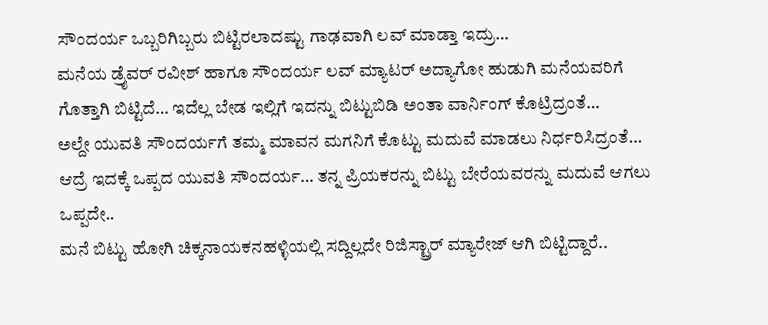ಸೌಂದರ್ಯ ಒಬ್ಬರಿಗಿಬ್ಬರು ಬಿಟ್ಟಿರಲಾದಷ್ಟು ಗಾಢವಾಗಿ ಲವ್ ಮಾಡ್ತಾ ಇದ್ರು…
ಮನೆಯ ಡ್ರೈವರ್ ರವೀಶ್ ಹಾಗೂ ಸೌಂದರ್ಯ ಲವ್ ಮ್ಯಾಟರ್ ಅದ್ಯಾಗೋ ಹುಡುಗಿ ಮನೆಯವರಿಗೆ ಗೊತ್ತಾಗಿ ಬಿಟ್ಟಿದೆ… ಇದೆಲ್ಲ ಬೇಡ ಇಲ್ಲಿಗೆ ಇದನ್ನು ಬಿಟ್ಟುಬಿಡಿ ಅಂತಾ ವಾರ್ನಿಂಗ್ ಕೊಟ್ರಿದ್ರಂತೆ…
ಅಲ್ದೇ ಯುವತಿ ಸೌಂದರ್ಯಗೆ ತಮ್ಮ ಮಾವನ ಮಗನಿಗೆ ಕೊಟ್ಟು ಮದುವೆ ಮಾಡಲು ನಿರ್ಧರಿಸಿದ್ರಂತೆ…
ಆದ್ರೆ ಇದಕ್ಕೆ ಒಪ್ಪದ ಯುವತಿ ಸೌಂದರ್ಯ… ತನ್ನ ಪ್ರಿಯಕರನ್ನು ಬಿಟ್ಟು ಬೇರೆಯವರನ್ನು ಮದುವೆ ಆಗಲು ಒಪ್ಪದೇ..
ಮನೆ ಬಿಟ್ಟು ಹೋಗಿ ಚಿಕ್ಕನಾಯಕನಹಳ್ಳಿಯಲ್ಲಿ ಸದ್ದಿಲ್ಲದೇ ರಿಜಿಸ್ಟ್ರಾರ್ ಮ್ಯಾರೇಜ್ ಆಗಿ ಬಿಟ್ಟಿದ್ದಾರೆ..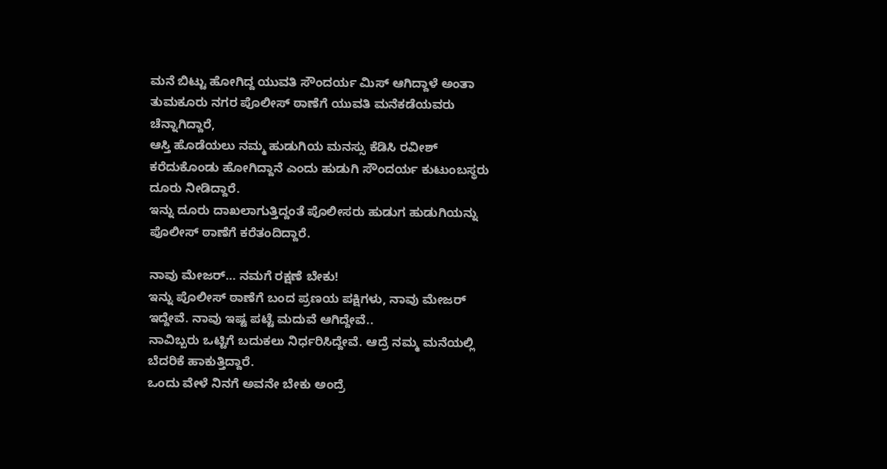ಮನೆ ಬಿಟ್ಟು ಹೋಗಿದ್ದ ಯುವತಿ ಸೌಂದರ್ಯ ಮಿಸ್ ಆಗಿದ್ದಾಳೆ ಅಂತಾ ತುಮಕೂರು ನಗರ ಪೊಲೀಸ್ ಠಾಣೆಗೆ ಯುವತಿ ಮನೆಕಡೆಯವರು ಚೆನ್ನಾಗಿದ್ದಾರೆ,
ಆಸ್ತಿ ಹೊಡೆಯಲು ನಮ್ಮ ಹುಡುಗಿಯ ಮನಸ್ಸು ಕೆಡಿಸಿ ರವೀಶ್ ಕರೆದುಕೊಂಡು ಹೋಗಿದ್ದಾನೆ ಎಂದು ಹುಡುಗಿ ಸೌಂದರ್ಯ ಕುಟುಂಬಸ್ಥರು ದೂರು ನೀಡಿದ್ದಾರೆ.
ಇನ್ನು ದೂರು ದಾಖಲಾಗುತ್ತಿದ್ದಂತೆ ಪೊಲೀಸರು ಹುಡುಗ ಹುಡುಗಿಯನ್ನು ಪೊಲೀಸ್ ಠಾಣೆಗೆ ಕರೆತಂದಿದ್ದಾರೆ.

ನಾವು ಮೇಜರ್… ನಮಗೆ ರಕ್ಷಣೆ ಬೇಕು!
ಇನ್ನು ಪೊಲೀಸ್ ಠಾಣೆಗೆ ಬಂದ ಪ್ರಣಯ ಪಕ್ಷಿಗಳು, ನಾವು ಮೇಜರ್ ಇದ್ದೇವೆ. ನಾವು ಇಷ್ಟ ಪಟ್ಟೆ ಮದುವೆ ಆಗಿದ್ದೇವೆ..
ನಾವಿಬ್ಬರು ಒಟ್ಟಿಗೆ ಬದುಕಲು ನಿರ್ಧರಿಸಿದ್ದೇವೆ. ಆದ್ರೆ ನಮ್ಮ ಮನೆಯಲ್ಲಿ ಬೆದರಿಕೆ ಹಾಕುತ್ತಿದ್ದಾರೆ.
ಒಂದು ವೇಳೆ ನಿನಗೆ ಅವನೇ ಬೇಕು ಅಂದ್ರೆ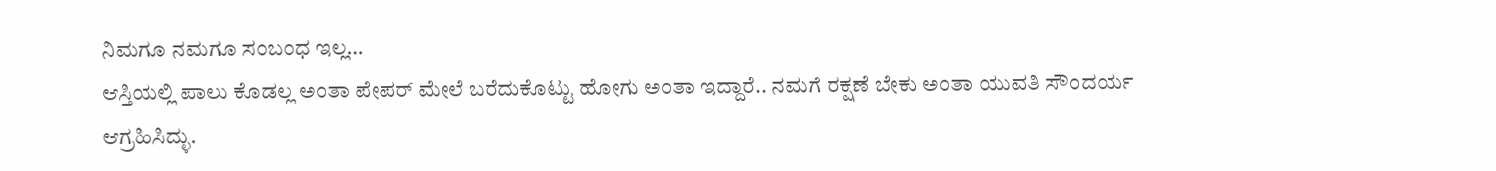ನಿಮಗೂ ನಮಗೂ ಸಂಬಂಧ ಇಲ್ಲ…
ಆಸ್ತಿಯಲ್ಲಿ ಪಾಲು ಕೊಡಲ್ಲ ಅಂತಾ ಪೇಪರ್ ಮೇಲೆ ಬರೆದುಕೊಟ್ಟು ಹೋಗು ಅಂತಾ ಇದ್ದಾರೆ.. ನಮಗೆ ರಕ್ಷಣೆ ಬೇಕು ಅಂತಾ ಯುವತಿ ಸೌಂದರ್ಯ ಆಗ್ರಹಿಸಿದ್ಳು.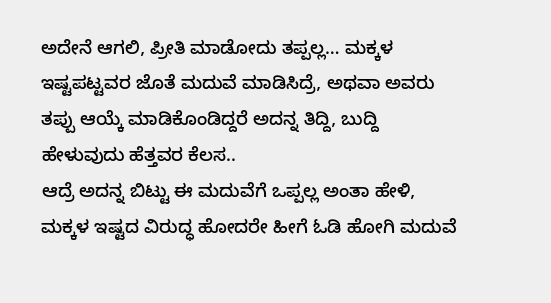ಅದೇನೆ ಆಗಲಿ, ಪ್ರೀತಿ ಮಾಡೋದು ತಪ್ಪಲ್ಲ… ಮಕ್ಕಳ ಇಷ್ಟಪಟ್ಟವರ ಜೊತೆ ಮದುವೆ ಮಾಡಿಸಿದ್ರೆ, ಅಥವಾ ಅವರು ತಪ್ಪು ಆಯ್ಕೆ ಮಾಡಿಕೊಂಡಿದ್ದರೆ ಅದನ್ನ ತಿದ್ದಿ, ಬುದ್ದಿ ಹೇಳುವುದು ಹೆತ್ತವರ ಕೆಲಸ..
ಆದ್ರೆ ಅದನ್ನ ಬಿಟ್ಟು ಈ ಮದುವೆಗೆ ಒಪ್ಪಲ್ಲ ಅಂತಾ ಹೇಳಿ, ಮಕ್ಕಳ ಇಷ್ಟದ ವಿರುದ್ಧ ಹೋದರೇ ಹೀಗೆ ಓಡಿ ಹೋಗಿ ಮದುವೆ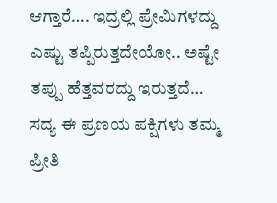ಆಗ್ತಾರೆ…. ಇದ್ರಲ್ಲಿ ಪ್ರೇಮಿಗಳದ್ದು ಎಷ್ಟು ತಪ್ಪಿರುತ್ತದೇಯೋ.. ಅಷ್ಟೇ ತಪ್ಪು ಹೆತ್ತವರದ್ದು ಇರುತ್ತದೆ…
ಸದ್ಯ ಈ ಪ್ರಣಯ ಪಕ್ಷಿಗಳು ತಮ್ಮ ಪ್ರೀತಿ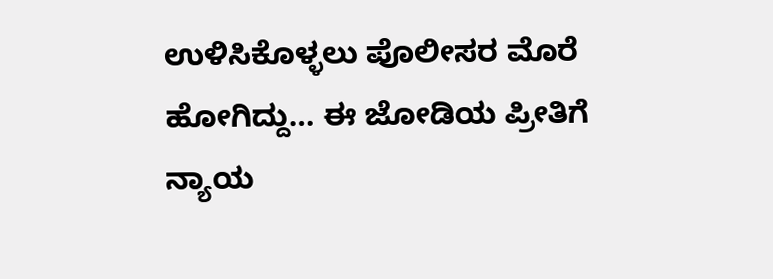ಉಳಿಸಿಕೊಳ್ಳಲು ಪೊಲೀಸರ ಮೊರೆ ಹೋಗಿದ್ದು… ಈ ಜೋಡಿಯ ಪ್ರೀತಿಗೆ ನ್ಯಾಯ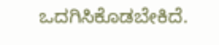ಒದಗಿಸಿಕೊಡಬೇಕಿದೆ.